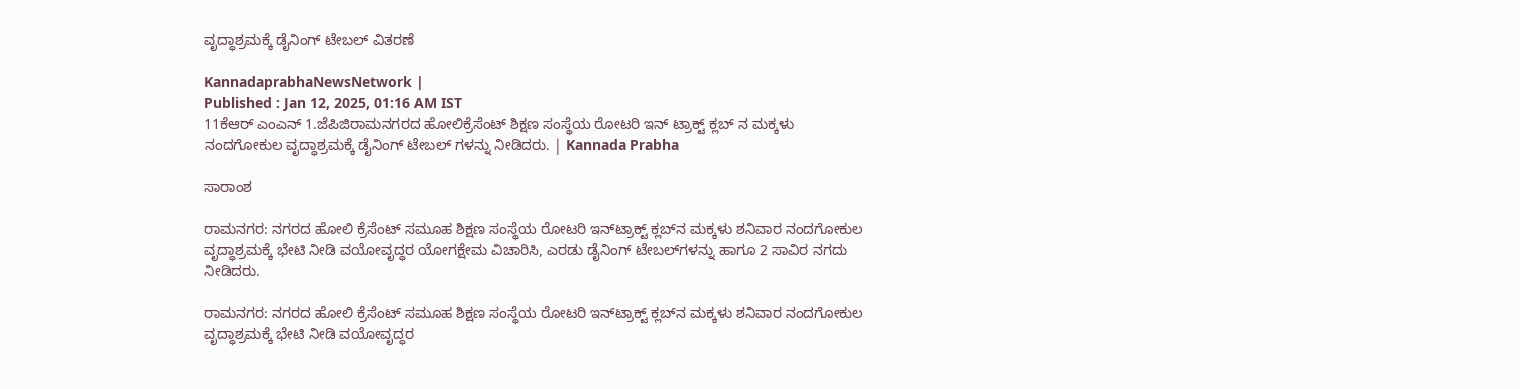ವೃದ್ಧಾಶ್ರಮಕ್ಕೆ ಡೈನಿಂಗ್ ಟೇಬಲ್ ವಿತರಣೆ

KannadaprabhaNewsNetwork |
Published : Jan 12, 2025, 01:16 AM IST
11ಕೆಆರ್ ಎಂಎನ್ 1.ಜೆಪಿಜಿರಾಮನಗರದ ಹೋಲಿಕ್ರೆಸೆಂಟ್ ಶಿಕ್ಷಣ ಸಂಸ್ಥೆಯ ರೋಟರಿ ಇನ್ ಟ್ರಾಕ್ಟ್ ಕ್ಲಬ್ ನ ಮಕ್ಕಳು ನಂದಗೋಕುಲ ವೃದ್ಧಾಶ್ರಮಕ್ಕೆ ಡೈನಿಂಗ್ ಟೇಬಲ್ ಗಳನ್ನು ನೀಡಿದರು. | Kannada Prabha

ಸಾರಾಂಶ

ರಾಮನಗರ: ನಗರದ ಹೋಲಿ ಕ್ರೆಸೆಂಟ್ ಸಮೂಹ ಶಿಕ್ಷಣ ಸಂಸ್ಥೆಯ ರೋಟರಿ ಇನ್‌ಟ್ರಾಕ್ಟ್ ಕ್ಲಬ್‌ನ ಮಕ್ಕಳು ಶನಿವಾರ ನಂದಗೋಕುಲ ವೃದ್ಧಾಶ್ರಮಕ್ಕೆ ಭೇಟಿ ನೀಡಿ ವಯೋವೃದ್ಧರ ಯೋಗಕ್ಷೇಮ ವಿಚಾರಿಸಿ, ಎರಡು ಡೈನಿಂಗ್ ಟೇಬಲ್‌ಗಳನ್ನು ಹಾಗೂ 2 ಸಾವಿರ ನಗದು ನೀಡಿದರು.

ರಾಮನಗರ: ನಗರದ ಹೋಲಿ ಕ್ರೆಸೆಂಟ್ ಸಮೂಹ ಶಿಕ್ಷಣ ಸಂಸ್ಥೆಯ ರೋಟರಿ ಇನ್‌ಟ್ರಾಕ್ಟ್ ಕ್ಲಬ್‌ನ ಮಕ್ಕಳು ಶನಿವಾರ ನಂದಗೋಕುಲ ವೃದ್ಧಾಶ್ರಮಕ್ಕೆ ಭೇಟಿ ನೀಡಿ ವಯೋವೃದ್ಧರ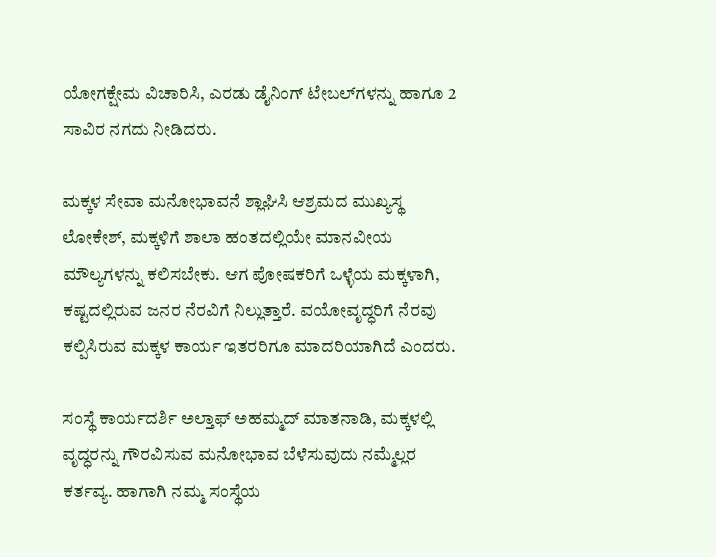ಯೋಗಕ್ಷೇಮ ವಿಚಾರಿಸಿ, ಎರಡು ಡೈನಿಂಗ್ ಟೇಬಲ್‌ಗಳನ್ನು ಹಾಗೂ 2 ಸಾವಿರ ನಗದು ನೀಡಿದರು.

ಮಕ್ಕಳ ಸೇವಾ ಮನೋಭಾವನೆ ಶ್ಲಾಘಿಸಿ ಆಶ್ರಮದ ಮುಖ್ಯಸ್ಥ ಲೋಕೇಶ್‌, ಮಕ್ಕಳಿಗೆ ಶಾಲಾ ಹಂತದಲ್ಲಿಯೇ ಮಾನವೀಯ ಮೌಲ್ಯಗಳನ್ನು ಕಲಿಸಬೇಕು. ಆಗ ಪೋಷಕರಿಗೆ ಒಳ್ಳೆಯ ಮಕ್ಕಳಾಗಿ, ಕಷ್ಟದಲ್ಲಿರುವ ಜನರ ನೆರವಿಗೆ ನಿಲ್ಲುತ್ತಾರೆ. ವಯೋವೃದ್ಧರಿಗೆ ನೆರವು ಕಲ್ಪಿಸಿರುವ ಮಕ್ಕಳ ಕಾರ್ಯ ಇತರರಿಗೂ ಮಾದರಿಯಾಗಿದೆ ಎಂದರು.

ಸಂಸ್ಥೆ ಕಾರ್ಯದರ್ಶಿ ಅಲ್ತಾಫ್ ಅಹಮ್ಮದ್ ಮಾತನಾಡಿ, ಮಕ್ಕಳಲ್ಲಿ ವೃದ್ಧರನ್ನು ಗೌರವಿಸುವ ಮನೋಭಾವ ಬೆಳೆಸುವುದು ನಮ್ಮೆಲ್ಲರ ಕರ್ತವ್ಯ. ಹಾಗಾಗಿ ನಮ್ಮ ಸಂಸ್ಥೆಯ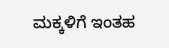ಮಕ್ಕಳಿಗೆ ಇಂತಹ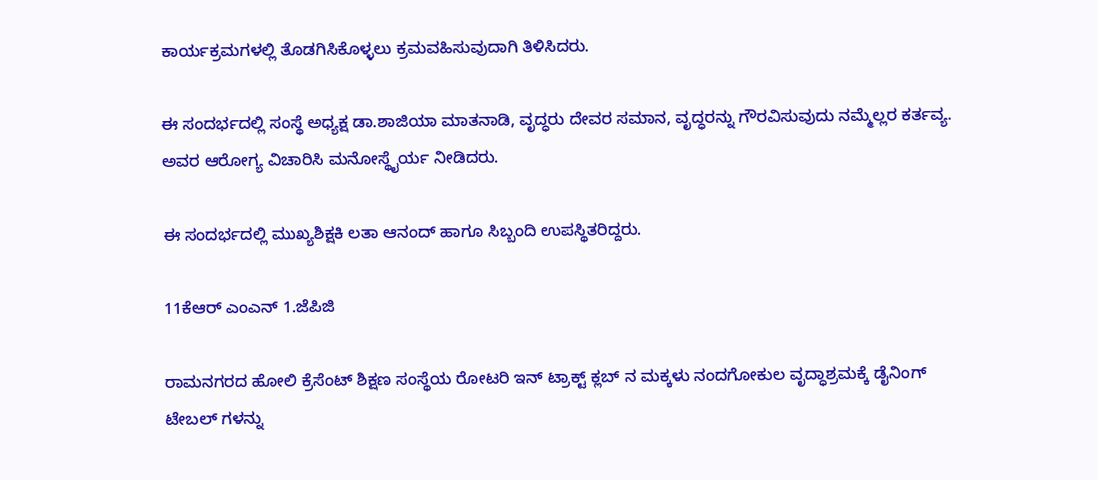ಕಾರ್ಯಕ್ರಮಗಳಲ್ಲಿ ತೊಡಗಿಸಿಕೊಳ್ಳಲು ಕ್ರಮವಹಿಸುವುದಾಗಿ ತಿಳಿಸಿದರು.

ಈ ಸಂದರ್ಭದಲ್ಲಿ ಸಂಸ್ಥೆ ಅಧ್ಯಕ್ಷ ಡಾ.ಶಾಜಿಯಾ ಮಾತನಾಡಿ, ವೃದ್ಧರು ದೇವರ ಸಮಾನ, ವೃದ್ಧರನ್ನು ಗೌರವಿಸುವುದು ನಮ್ಮೆಲ್ಲರ ಕರ್ತವ್ಯ. ಅವರ ಆರೋಗ್ಯ ವಿಚಾರಿಸಿ ಮನೋಸ್ಥೈರ್ಯ ನೀಡಿದರು.

ಈ ಸಂದರ್ಭದಲ್ಲಿ ಮುಖ್ಯಶಿಕ್ಷಕಿ ಲತಾ ಆನಂದ್ ಹಾಗೂ ಸಿಬ್ಬಂದಿ ಉಪಸ್ಥಿತರಿದ್ದರು.

11ಕೆಆರ್ ಎಂಎನ್ 1.ಜೆಪಿಜಿ

ರಾಮನಗರದ ಹೋಲಿ ಕ್ರೆಸೆಂಟ್ ಶಿಕ್ಷಣ ಸಂಸ್ಥೆಯ ರೋಟರಿ ಇನ್ ಟ್ರಾಕ್ಟ್ ಕ್ಲಬ್ ನ ಮಕ್ಕಳು ನಂದಗೋಕುಲ ವೃದ್ಧಾಶ್ರಮಕ್ಕೆ ಡೈನಿಂಗ್ ಟೇಬಲ್ ಗಳನ್ನು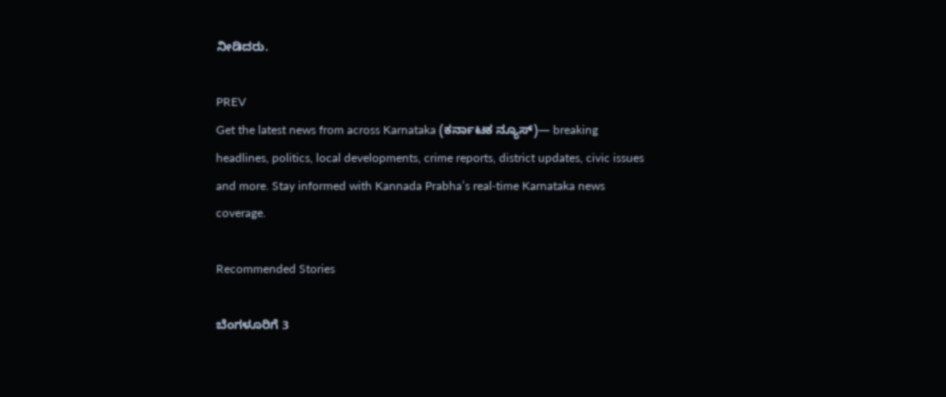ನೀಡಿದರು.

PREV
Get the latest news from across Karnataka (ಕರ್ನಾಟಕ ನ್ಯೂಸ್)— breaking headlines, politics, local developments, crime reports, district updates, civic issues and more. Stay informed with Kannada Prabha’s real‑time Karnataka news coverage.

Recommended Stories

ಬೆಂಗಳೂರಿಗೆ 3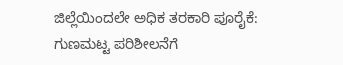ಜಿಲ್ಲೆಯಿಂದಲೇ ಅಧಿಕ ತರಕಾರಿ ಪೂರೈಕೆ: ಗುಣಮಟ್ಟ ಪರಿಶೀಲನೆಗೆ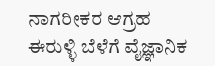ನಾಗರೀಕರ ಆಗ್ರಹ
ಈರುಳ್ಳಿ ಬೆಳೆಗೆ ವೈಜ್ಞಾನಿಕ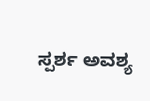ಸ್ಪರ್ಶ ಅವಶ್ಯ